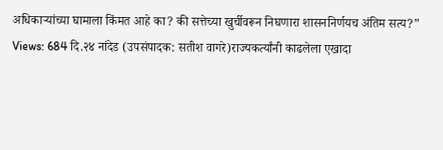अधिकाऱ्यांच्या घामाला किंमत आहे का? की सत्तेच्या खुर्चीवरून निघणारा शासननिर्णयच अंतिम सत्य?”
Views: 684 दि.२४ नांदेड (उपसंपादक: सतीश वागरे)राज्यकर्त्यांनी काढलेला एखादा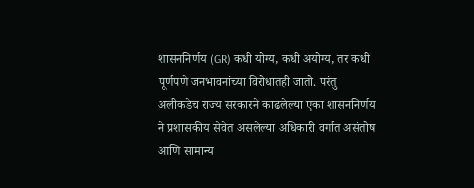शासननिर्णय (GR) कधी योग्य, कधी अयोग्य, तर कधी पूर्णपणे जनभावनांच्या विरोधातही जातो. परंतु अलीकडेच राज्य सरकारने काढलेल्या एका शासननिर्णय ने प्रशासकीय सेवेत असलेल्या अधिकारी वर्गात असंतोष आणि सामान्य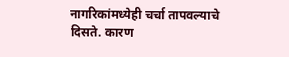नागरिकांमध्येही चर्चा तापवल्याचे दिसते. कारण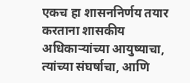एकच हा शासननिर्णय तयार करताना शासकीय अधिकाऱ्यांच्या आयुष्याचा, त्यांच्या संघर्षाचा, आणि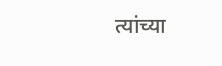त्यांच्या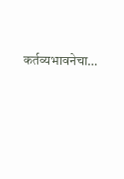कर्तव्यभावनेचा…